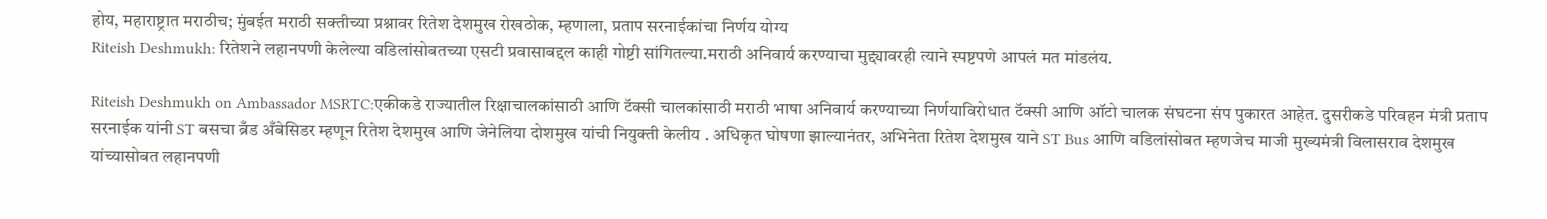होय, महाराष्ट्रात मराठीच; मुंबईत मराठी सक्तीच्या प्रश्नावर रितेश देशमुख रोखठोक, म्हणाला, प्रताप सरनाईकांचा निर्णय योग्य
Riteish Deshmukh: रितेशने लहानपणी केलेल्या वडिलांसोबतच्या एसटी प्रवासाबद्दल काही गोष्टी सांगितल्या.मराठी अनिवार्य करण्याचा मुद्द्यावरही त्याने स्पष्टपणे आपलं मत मांडलंय.

Riteish Deshmukh on Ambassador MSRTC:एकीकडे राज्यातील रिक्षाचालकांसाठी आणि टॅक्सी चालकांसाठी मराठी भाषा अनिवार्य करण्याच्या निर्णयाविरोधात टॅक्सी आणि ऑटो चालक संघटना संप पुकारत आहेत. दुसरीकडे परिवहन मंत्री प्रताप सरनाईक यांनी ST बसचा ब्रँड अँबेसिडर म्हणून रितेश देशमुख आणि जेनेलिया दोशमुख यांची नियुक्ती केलीय . अधिकृत घोषणा झाल्यानंतर, अभिनेता रितेश देशमुख याने ST Bus आणि वडिलांसोबत म्हणजेच माजी मुख्यमंत्री विलासराव देशमुख यांच्यासोबत लहानपणी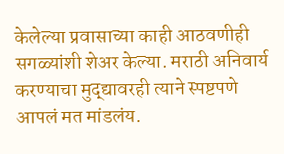केलेल्या प्रवासाच्या काही आठवणीही सगळ्यांशी शेअर केल्या. मराठी अनिवार्य करण्याचा मुद्द्यावरही त्याने स्पष्टपणे आपलं मत मांडलंय.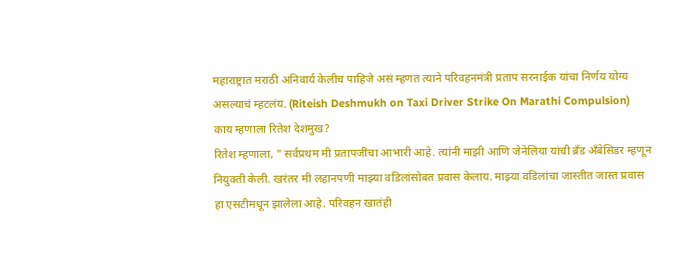महाराष्ट्रात मराठी अनिवार्य केलीच पाहिजे असं म्हणत त्याने परिवहनमंत्री प्रताप सरनाईक यांचा निर्णय योग्य असल्याचं म्हटलंय. (Riteish Deshmukh on Taxi Driver Strike On Marathi Compulsion)
काय म्हणाला रितेश देशमुख?
रितेश म्हणाला, " सर्वप्रथम मी प्रतापजींचा आभारी आहे. त्यांनी माझी आणि जेनेलिया यांची ब्रँड अँबेसिडर म्हणून नियुक्ती केली. खरंतर मी लहानपणी माझ्या वडिलांसोबत प्रवास केलाय. माझ्या वडिलांचा जास्तीत जास्त प्रवास हा एसटीमधून झालेला आहे. परिवहन खातंही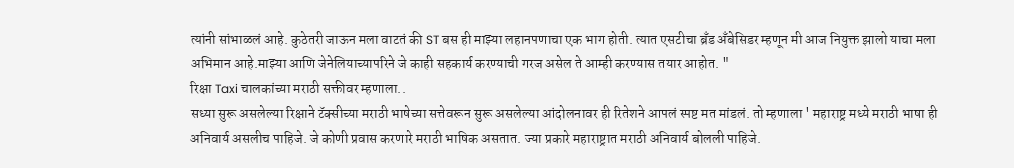त्यांनी सांभाळलं आहे. कुठेतरी जाऊन मला वाटतं की ST बस ही माझ्या लहानपणाचा एक भाग होती. त्यात एसटीचा ब्रँड अँबेसिडर म्हणून मी आज नियुक्त झालो याचा मला अभिमान आहे.माझ्या आणि जेनेलियाच्यापरिने जे काही सहकार्य करण्याची गरज असेल ते आम्ही करण्यास तयार आहोत. "
रिक्षा Taxi चालकांच्या मराठी सक्तीवर म्हणाला..
सध्या सुरू असलेल्या रिक्षाने टॅक्सीच्या मराठी भाषेच्या सत्तेवरून सुरू असलेल्या आंदोलनावर ही रितेशने आपलं स्पष्ट मत मांडलं. तो म्हणाला ' महाराष्ट्र मध्ये मराठी भाषा ही अनिवार्य असलीच पाहिजे. जे कोणी प्रवास करणारे मराठी भाषिक असतात. ज्या प्रकारे महाराष्ट्रात मराठी अनिवार्य बोलली पाहिजे.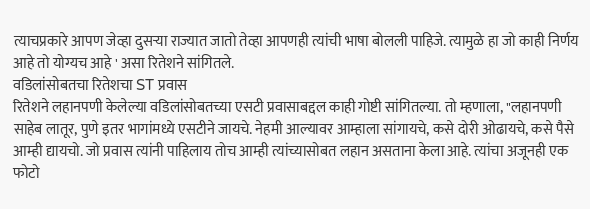त्याचप्रकारे आपण जेव्हा दुसऱ्या राज्यात जातो तेव्हा आपणही त्यांची भाषा बोलली पाहिजे. त्यामुळे हा जो काही निर्णय आहे तो योग्यच आहे ' असा रितेशने सांगितले.
वडिलांसोबतचा रितेशचा ST प्रवास
रितेशने लहानपणी केलेल्या वडिलांसोबतच्या एसटी प्रवासाबद्दल काही गोष्टी सांगितल्या. तो म्हणाला, "लहानपणी साहेब लातूर, पुणे इतर भागांमध्ये एसटीने जायचे. नेहमी आल्यावर आम्हाला सांगायचे, कसे दोरी ओढायचे, कसे पैसे आम्ही द्यायचो. जो प्रवास त्यांनी पाहिलाय तोच आम्ही त्यांच्यासोबत लहान असताना केला आहे. त्यांचा अजूनही एक फोटो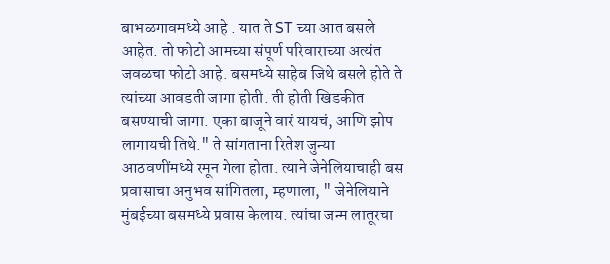बाभळगावमध्ये आहे . यात ते ST च्या आत बसले आहेत. तो फोटो आमच्या संपूर्ण परिवाराच्या अत्यंत जवळचा फोटो आहे. बसमध्ये साहेब जिथे बसले होते ते त्यांच्या आवडती जागा होती. ती होती खिडकीत बसण्याची जागा. एका बाजूने वारं यायचं, आणि झोप लागायची तिथे." ते सांगताना रितेश जुन्या आठवणींमध्ये रमून गेला होता. त्याने जेनेलियाचाही बस प्रवासाचा अनुभव सांगितला, म्हणाला, " जेनेलियाने मुंबईच्या बसमध्ये प्रवास केलाय. त्यांचा जन्म लातूरचा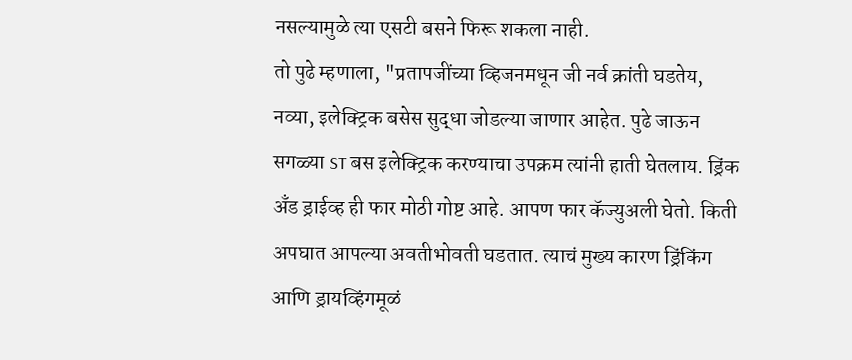नसल्यामुळे त्या एसटी बसने फिरू शकला नाही.
तो पुढे म्हणाला, "प्रतापजींच्या व्हिजनमधून जी नर्व क्रांती घडतेय, नव्या, इलेक्ट्रिक बसेस सुद्धा जोडल्या जाणार आहेत. पुढे जाऊन सगळ्या ST बस इलेक्ट्रिक करण्याचा उपक्रम त्यांनी हाती घेतलाय. ड्रिंक अँड ड्राईव्ह ही फार मोठी गोष्ट आहे. आपण फार कॅज्युअली घेतो. किती अपघात आपल्या अवतीभोवती घडतात. त्याचं मुख्य कारण ड्रिंकिंग आणि ड्रायव्हिंगमूळं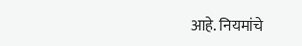आहे. नियमांचे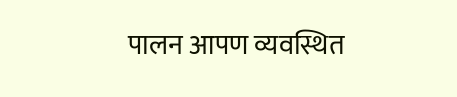पालन आपण व्यवस्थित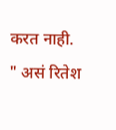करत नाही. " असं रितेश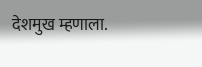देशमुख म्हणाला.